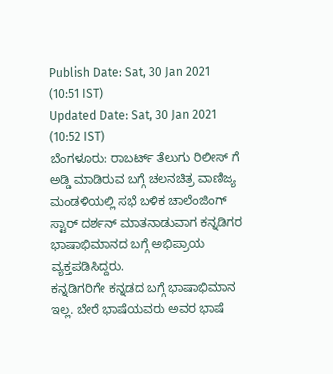Publish Date: Sat, 30 Jan 2021 (10:51 IST)
Updated Date: Sat, 30 Jan 2021 (10:52 IST)
ಬೆಂಗಳೂರು: ರಾಬರ್ಟ್ ತೆಲುಗು ರಿಲೀಸ್ ಗೆ ಅಡ್ಡಿ ಮಾಡಿರುವ ಬಗ್ಗೆ ಚಲನಚಿತ್ರ ವಾಣಿಜ್ಯ ಮಂಡಳಿಯಲ್ಲಿ ಸಭೆ ಬಳಿಕ ಚಾಲೆಂಜಿಂಗ್ ಸ್ಟಾರ್ ದರ್ಶನ್ ಮಾತನಾಡುವಾಗ ಕನ್ನಡಿಗರ ಭಾಷಾಭಿಮಾನದ ಬಗ್ಗೆ ಅಭಿಪ್ರಾಯ ವ್ಯಕ್ತಪಡಿಸಿದ್ದರು.
ಕನ್ನಡಿಗರಿಗೇ ಕನ್ನಡದ ಬಗ್ಗೆ ಭಾಷಾಭಿಮಾನ ಇಲ್ಲ. ಬೇರೆ ಭಾಷೆಯವರು ಅವರ ಭಾಷೆ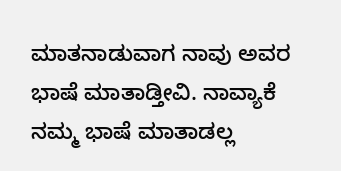ಮಾತನಾಡುವಾಗ ನಾವು ಅವರ ಭಾಷೆ ಮಾತಾಡ್ತೀವಿ. ನಾವ್ಯಾಕೆ ನಮ್ಮ ಭಾಷೆ ಮಾತಾಡಲ್ಲ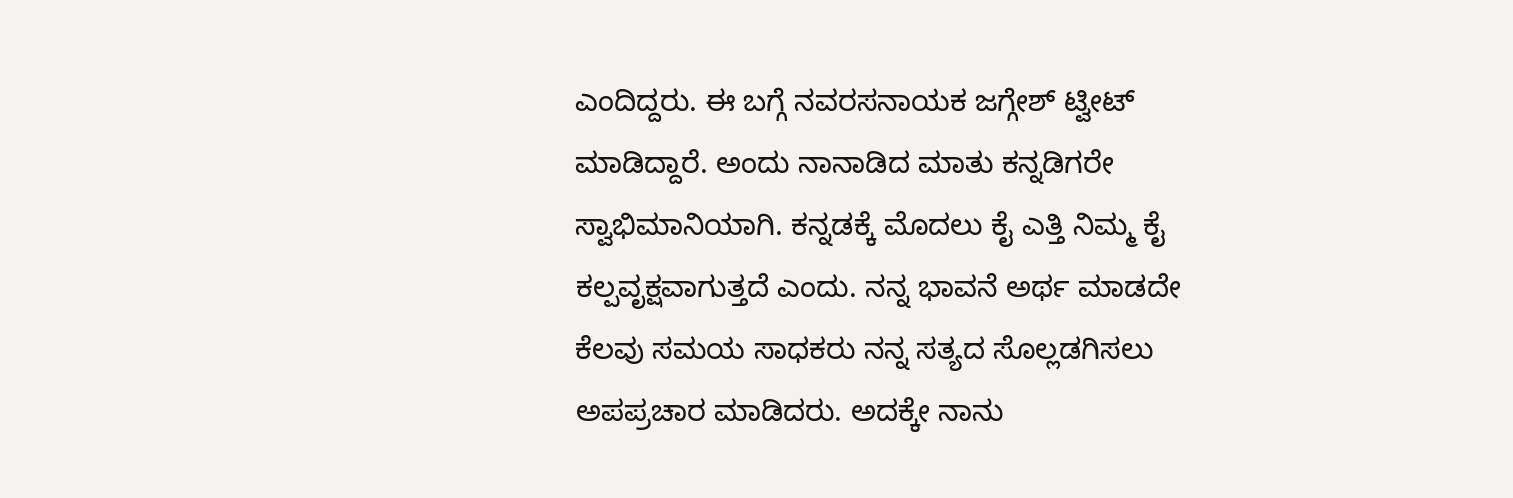ಎಂದಿದ್ದರು. ಈ ಬಗ್ಗೆ ನವರಸನಾಯಕ ಜಗ್ಗೇಶ್ ಟ್ವೀಟ್ ಮಾಡಿದ್ದಾರೆ. ಅಂದು ನಾನಾಡಿದ ಮಾತು ಕನ್ನಡಿಗರೇ ಸ್ವಾಭಿಮಾನಿಯಾಗಿ. ಕನ್ನಡಕ್ಕೆ ಮೊದಲು ಕೈ ಎತ್ತಿ ನಿಮ್ಮ ಕೈ ಕಲ್ಪವೃಕ್ಷವಾಗುತ್ತದೆ ಎಂದು. ನನ್ನ ಭಾವನೆ ಅರ್ಥ ಮಾಡದೇ ಕೆಲವು ಸಮಯ ಸಾಧಕರು ನನ್ನ ಸತ್ಯದ ಸೊಲ್ಲಡಗಿಸಲು ಅಪಪ್ರಚಾರ ಮಾಡಿದರು. ಅದಕ್ಕೇ ನಾನು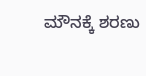ಮೌನಕ್ಕೆ ಶರಣು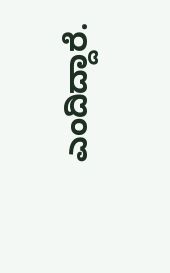ಎಂದಿದ್ದಾರೆ.